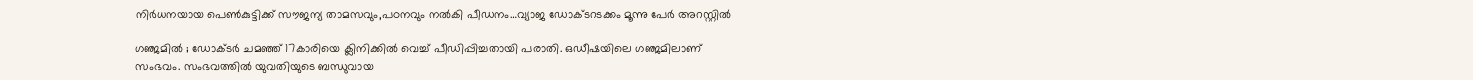നിര്‍ധനയായ പെണ്‍കുട്ടിക്ക് സൗജന്യ താമസവും,പഠനവും നൽകി പീഡനം…വ്യാജ ഡോക്ടറടക്കം മൂന്നു പേര്‍ അറസ്റ്റിൽ

ഗഞ്ജമിൽ ; ഡോക്ടര്‍ ചമഞ്ഞ് 17കാരിയെ ക്ലിനിക്കിൽ വെച്ച് പീഡിപ്പിച്ചതായി പരാതി. ഒഡീഷയിലെ ഗഞ്ജമിലാണ് സംഭവം. സംഭവത്തിൽ യുവതിയുടെ ബന്ധുവായ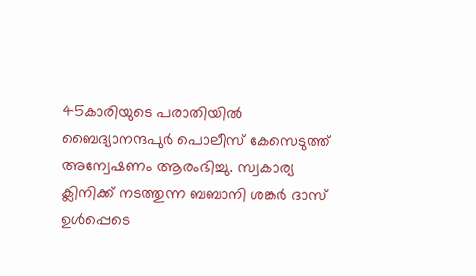45കാരിയുടെ പരാതിയിൽ ബൈദ്യാനന്ദപുര്‍ പൊലീസ് കേസെടുത്ത് അന്വേഷണം ആരംഭിച്ചു. സ്വകാര്യ ക്ലിനിക്ക് നടത്തുന്ന ബബാനി ശങ്കര്‍ ദാസ് ഉള്‍പ്പെടെ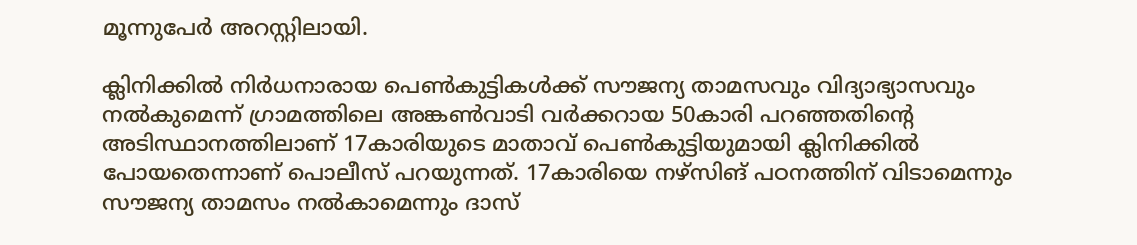മൂന്നുപേര്‍ അറസ്റ്റിലായി.

ക്ലിനിക്കിൽ നിര്‍ധനാരായ പെണ്‍കുട്ടികള്‍ക്ക് സൗജന്യ താമസവും വിദ്യാഭ്യാസവും നൽകുമെന്ന് ഗ്രാമത്തിലെ അങ്കണ്‍വാടി വര്‍ക്കറായ 50കാരി പറഞ്ഞതിന്‍റെ അടിസ്ഥാനത്തിലാണ് 17കാരിയുടെ മാതാവ് പെണ്‍കുട്ടിയുമായി ക്ലിനിക്കിൽ പോയതെന്നാണ് പൊലീസ് പറയുന്നത്. 17കാരിയെ നഴ്സിങ് പഠനത്തിന് വിടാമെന്നും സൗജന്യ താമസം നൽകാമെന്നും ദാസ്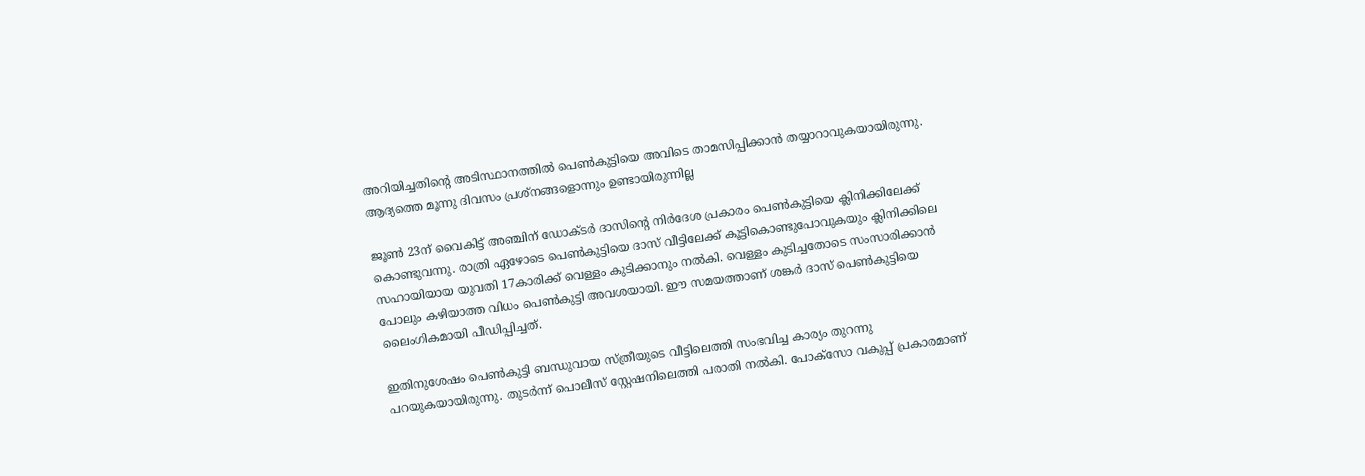അറിയിച്ചതിന്‍റെ അടിസ്ഥാനത്തിൽ പെണ്‍കുട്ടിയെ അവിടെ താമസിപ്പിക്കാൻ തയ്യാറാവുകയായിരുന്നു. ആദ്യത്തെ മൂന്നു ദിവസം പ്രശ്നങ്ങളൊന്നും ഉണ്ടായിരുന്നില്ല

ജൂണ്‍ 23ന് വൈകിട്ട് അഞ്ചിന് ഡോക്ടര്‍ ദാസിന്‍റെ നിര്‍ദേശ പ്രകാരം പെണ്‍കുട്ടിയെ ക്ലിനിക്കിലേക്ക് കൊണ്ടുവന്നു. രാത്രി ഏഴോടെ പെണ്‍കുട്ടിയെ ദാസ് വീട്ടിലേക്ക് കൂട്ടികൊണ്ടുപോവുകയും ക്ലിനിക്കിലെ സഹായിയായ യുവതി 17കാരിക്ക് വെള്ളം കുടിക്കാനും നൽകി. വെള്ളം കുടിച്ചതോടെ സംസാരിക്കാൻ പോലും കഴിയാത്ത വിധം പെണ്‍കുട്ടി അവശയായി. ഈ സമയത്താണ് ശങ്കര്‍ ദാസ് പെണ്‍കുട്ടിയെ ലൈംഗികമായി പീഡിപ്പിച്ചത്.

ഇതിനുശേഷം പെണ്‍കുട്ടി ബന്ധുവായ സ്ത്രീയുടെ വീട്ടിലെത്തി സംഭവിച്ച കാര്യം തുറന്നു പറയുകയായിരുന്നു. തുടര്‍ന്ന് പൊലീസ് സ്റ്റേഷനിലെത്തി പരാതി നൽകി. പോക്സോ വകുപ്പ് പ്രകാരമാണ്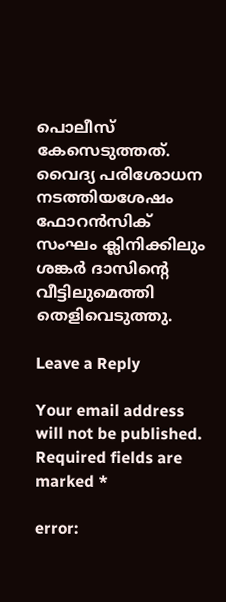പൊലീസ് കേസെടുത്തത്. വൈദ്യ പരിശോധന നടത്തിയശേഷം ഫോറന്‍സിക് സംഘം ക്ലിനിക്കിലും ശങ്കര്‍ ദാസിന്‍റെ വീട്ടിലുമെത്തി തെളിവെടുത്തു.

Leave a Reply

Your email address will not be published. Required fields are marked *

error: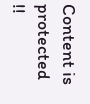Content is protected !!